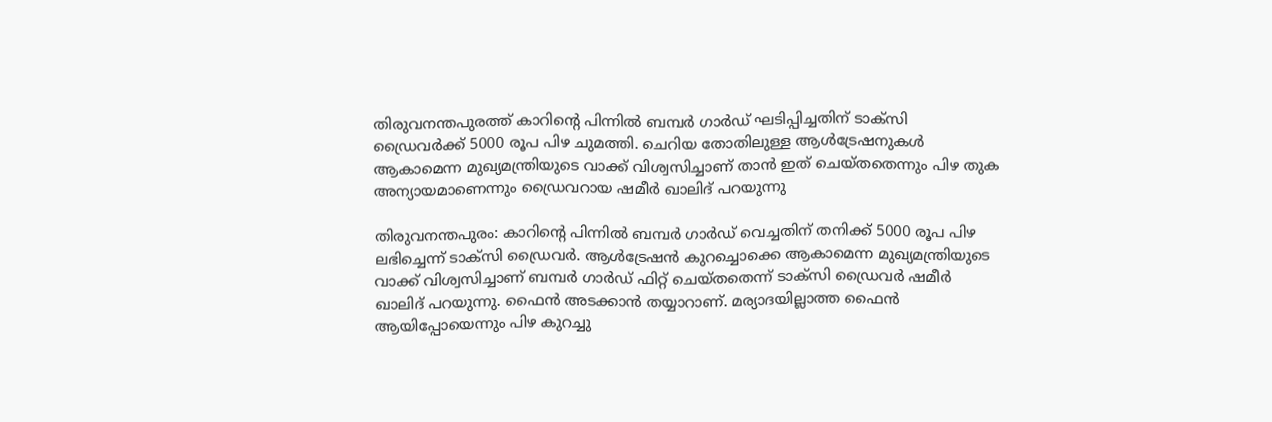തിരുവനന്തപുരത്ത് കാറിന്റെ പിന്നിൽ ബമ്പർ ഗാർഡ് ഘടിപ്പിച്ചതിന് ടാക്സി ഡ്രൈവർക്ക് 5000 രൂപ പിഴ ചുമത്തി. ചെറിയ തോതിലുള്ള ആൾട്രേഷനുകൾ ആകാമെന്ന മുഖ്യമന്ത്രിയുടെ വാക്ക് വിശ്വസിച്ചാണ് താൻ ഇത് ചെയ്തതെന്നും പിഴ തുക അന്യായമാണെന്നും ഡ്രൈവറായ ഷമീർ ഖാലിദ് പറയുന്നു

തിരുവനന്തപുരം: കാറിന്‍റെ പിന്നിൽ ബമ്പര്‍ ഗാര്‍ഡ് വെച്ചതിന് തനിക്ക് 5000 രൂപ പിഴ ലഭിച്ചെന്ന് ടാക്സി ഡ്രൈവർ. ആള്‍ട്രേഷന്‍ കുറച്ചൊക്കെ ആകാമെന്ന മുഖ്യമന്ത്രിയുടെ വാക്ക് വിശ്വസിച്ചാണ് ബമ്പർ ഗാർഡ് ഫിറ്റ് ചെയ്തതെന്ന് ടാക്സി ഡ്രൈവർ ഷമീര്‍ ഖാലിദ് പറയുന്നു. ഫൈന്‍ അടക്കാന്‍ തയ്യാറാണ്. മര്യാദയില്ലാത്ത ഫൈൻ ആയിപ്പോയെന്നും പിഴ കുറച്ചു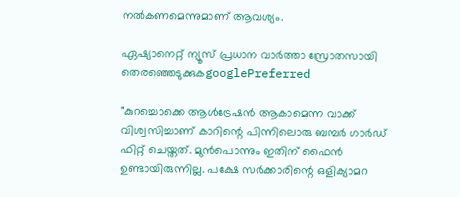നല്‍കണമെന്നുമാണ് ആവശ്യം.

ഏഷ്യാനെറ്റ് ന്യൂസ് പ്രധാന വാർത്താ സ്രോതസായി തെരഞ്ഞെടുക്കുകgooglePreferred

"കുറച്ചൊക്കെ ആൾട്രേഷൻ ആകാമെന്ന വാക്ക് വിശ്വസിച്ചാണ് കാറിന്റെ പിന്നിലൊരു ബമ്പർ ഗാർഡ് ഫിറ്റ്‌ ചെയ്തത്. മുൻപൊന്നും ഇതിന് ഫൈൻ ഉണ്ടായിരുന്നില്ല. പക്ഷേ സർക്കാരിന്റെ ഒളിക്യാമറ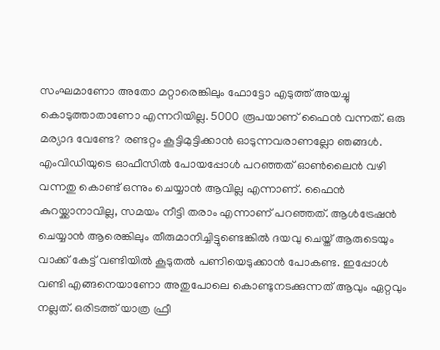സംഘമാണോ അതോ മറ്റാരെങ്കിലും ഫോട്ടോ എടുത്ത് അയച്ചു കൊടുത്താതാണോ എന്നറിയില്ല. 5000 രൂപയാണ് ഫൈൻ വന്നത്. ഒരു മര്യാദ വേണ്ടേ? രണ്ടറ്റം കൂട്ടിമുട്ടിക്കാൻ ഓടുന്നവരാണല്ലോ ഞങ്ങൾ. എംവിഡിയുടെ ഓഫീസിൽ പോയപ്പോൾ പറഞ്ഞത് ഓണ്‍ലൈൻ വഴി വന്നതു കൊണ്ട് ഒന്നും ചെയ്യാൻ ആവില്ല എന്നാണ്. ഫൈൻ കുറയ്ക്കാനാവില്ല, സമയം നീട്ടി തരാം എന്നാണ് പറഞ്ഞത്. ആൾട്രേഷൻ ചെയ്യാൻ ആരെങ്കിലും തീരുമാനിച്ചിട്ടുണ്ടെങ്കിൽ ദയവു ചെയ്ത് ആരുടെയും വാക്ക് കേട്ട് വണ്ടിയിൽ കൂടുതൽ പണിയെടുക്കാൻ പോകണ്ട. ഇപ്പോൾ വണ്ടി എങ്ങനെയാണോ അതുപോലെ കൊണ്ടുനടക്കുന്നത് ആവും ഏറ്റവും നല്ലത്. ഒരിടത്ത് യാത്ര ഫ്രീ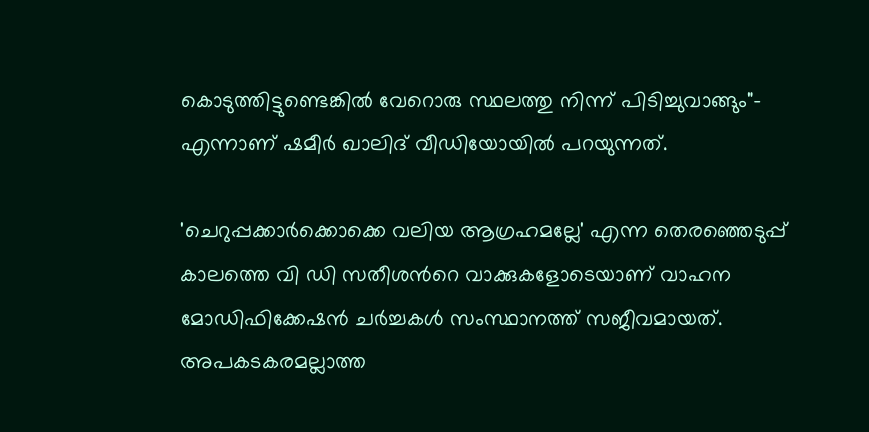കൊടുത്തിട്ടുണ്ടെങ്കിൽ വേറൊരു സ്ഥലത്തു നിന്ന് പിടിച്ചുവാങ്ങും"- എന്നാണ് ഷമീര്‍ ഖാലിദ് വീഡിയോയിൽ പറയുന്നത്.

'ചെറുപ്പക്കാർക്കൊക്കെ വലിയ ആഗ്രഹമല്ലേ' എന്ന തെരഞ്ഞെടുപ്പ് കാലത്തെ വി ഡി സതീശന്‍റെ വാക്കുകളോടെയാണ് വാഹന മോഡിഫിക്കേഷൻ ചർച്ചകൾ സംസ്ഥാനത്ത് സജീവമായത്. അപകടകരമല്ലാത്ത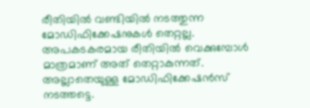രീതിയിൽ വണ്ടിയിൽ നടത്തുന്ന മോഡിഫിക്കേഷനുകൾ തെറ്റല്ല. അപകടകരമായ രീതിയിൽ വെക്കുമ്പോൾ മാത്രമാണ് അത് തെറ്റാകുന്നത്. അല്ലാതെയുള്ള മോഡിഫിക്കേഷൻസ് നടത്തട്ടെ.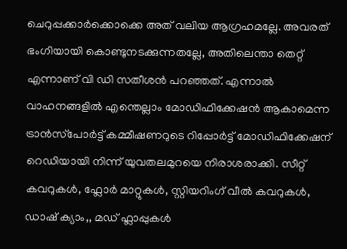ചെറുപ്പക്കാർക്കൊക്കെ അത് വലിയ ആഗ്രഹമല്ലേ. അവരത് ഭംഗിയായി കൊണ്ടുനടക്കുന്നതല്ലേ, അതിലെന്താ തെറ്റ് എന്നാണ് വി ഡി സതീശൻ പറഞ്ഞത്. എന്നാൽ വാഹനങ്ങളിൽ എന്തെല്ലാം മോഡിഫിക്കേഷൻ ആകാമെന്ന ട്രാന്‍സ്‌പോര്‍ട്ട് കമ്മീഷണറുടെ റിപ്പോർട്ട് മോഡിഫിക്കേഷന് റെഡിയായി നിന്ന് യുവതലമുറയെ നിരാശരാക്കി. സീറ്റ് കവറുകൾ, ഫ്ലോർ മാറ്റുകൾ, സ്റ്റിയറിംഗ് വീൽ കവറുകൾ, ഡാഷ് ക്യാം,, മഡ് ഫ്ലാപ്പുകൾ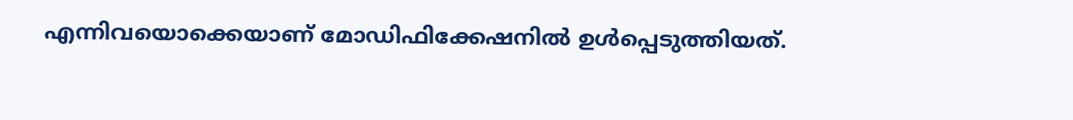എന്നിവയൊക്കെയാണ് മോഡിഫിക്കേഷനിൽ ഉൾപ്പെടുത്തിയത്.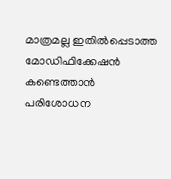മാത്രമല്ല ഇതിൽപ്പെടാത്ത മോഡിഫിക്കേഷൻ കണ്ടെത്താൻ പരിശോധന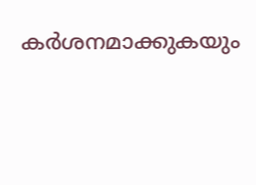കർശനമാക്കുകയും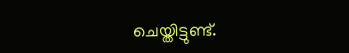ചെയ്തിട്ടുണ്ട്.